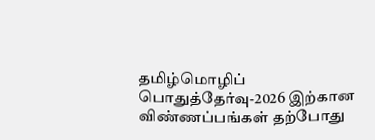தமிழ்மொழிப் பொதுத்தேர்வு-2026 இற்கான விண்ணப்பங்கள் தற்போது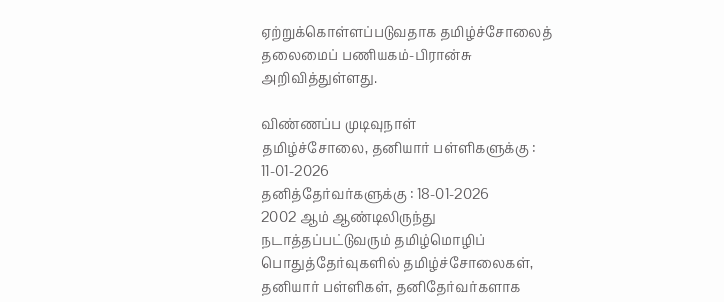ஏற்றுக்கொள்ளப்படுவதாக தமிழ்ச்சோலைத் தலைமைப் பணியகம்-பிரான்சு அறிவித்துள்ளது.

விண்ணப்ப முடிவுநாள்
தமிழ்ச்சோலை, தனியார் பள்ளிகளுக்கு : 11-01-2026
தனித்தேர்வர்களுக்கு : 18-01-2026
2002 ஆம் ஆண்டிலிருந்து நடாத்தப்பட்டுவரும் தமிழ்மொழிப் பொதுத்தேர்வுகளில் தமிழ்ச்சோலைகள், தனியார் பள்ளிகள், தனிதேர்வர்களாக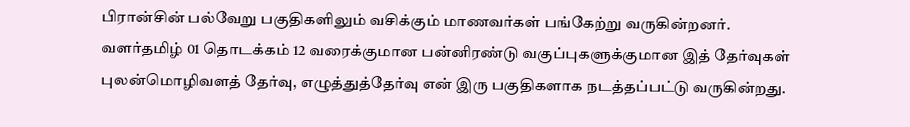பிரான்சின் பல்வேறு பகுதிகளிலும் வசிக்கும் மாணவர்கள் பங்கேற்று வருகின்றனர்.
வளர்தமிழ் 01 தொடக்கம் 12 வரைக்குமான பன்னிரண்டு வகுப்புகளுக்குமான இத் தேர்வுகள் புலன்மொழிவளத் தேர்வு, எழுத்துத்தேர்வு என் இரு பகுதிகளாக நடத்தப்பட்டு வருகின்றது.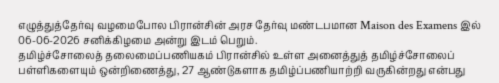எழுத்துத்தேர்வு வழமைபோல பிரான்சின் அரச தேர்வு மண்டபமான Maison des Examens இல் 06-06-2026 சனிக்கிழமை அன்று இடம் பெறும்.
தமிழ்ச்சோலைத் தலைமைப்பணியகம் பிரான்சில் உள்ள அனைத்துத் தமிழ்ச்சோலைப் பள்ளிகளையும் ஒன்றிணைத்து, 27 ஆண்டுகளாக தமிழ்ப்பணியாற்றி வருகின்றது என்பது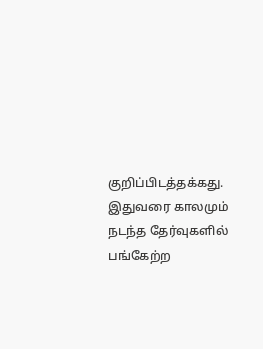குறிப்பிடத்தக்கது.
இதுவரை காலமும் நடந்த தேர்வுகளில் பங்கேற்ற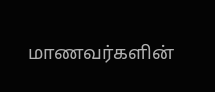மாணவர்களின்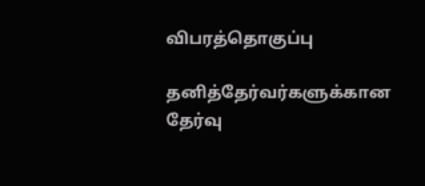விபரத்தொகுப்பு

தனித்தேர்வர்களுக்கான தேர்வு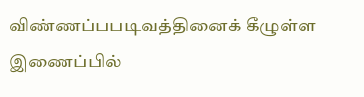விண்ணப்பபடிவத்தினைக் கீழுள்ள இணைப்பில்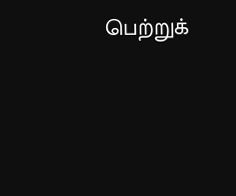பெற்றுக்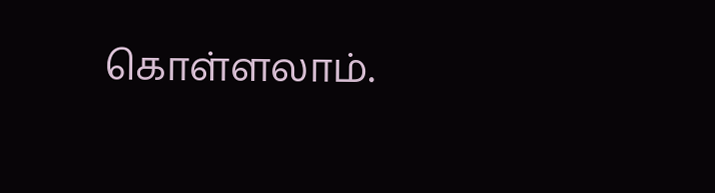கொள்ளலாம்.